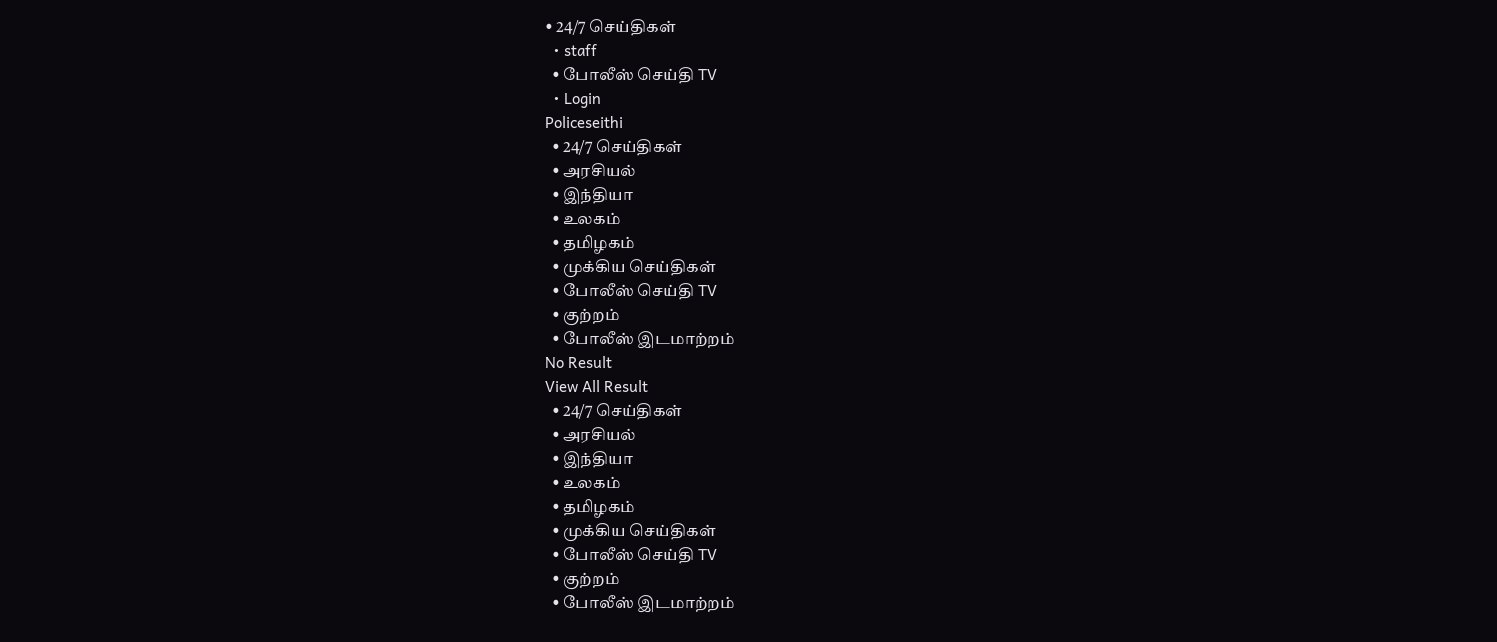• 24/7 செய்திகள்
  • staff
  • போலீஸ் செய்தி TV
  • Login
Policeseithi
  • 24/7 செய்திகள்
  • அரசியல்
  • இந்தியா
  • உலகம்
  • தமிழகம்
  • முக்கிய செய்திகள்
  • போலீஸ் செய்தி TV
  • குற்றம்
  • போலீஸ் இடமாற்றம்
No Result
View All Result
  • 24/7 செய்திகள்
  • அரசியல்
  • இந்தியா
  • உலகம்
  • தமிழகம்
  • முக்கிய செய்திகள்
  • போலீஸ் செய்தி TV
  • குற்றம்
  • போலீஸ் இடமாற்றம்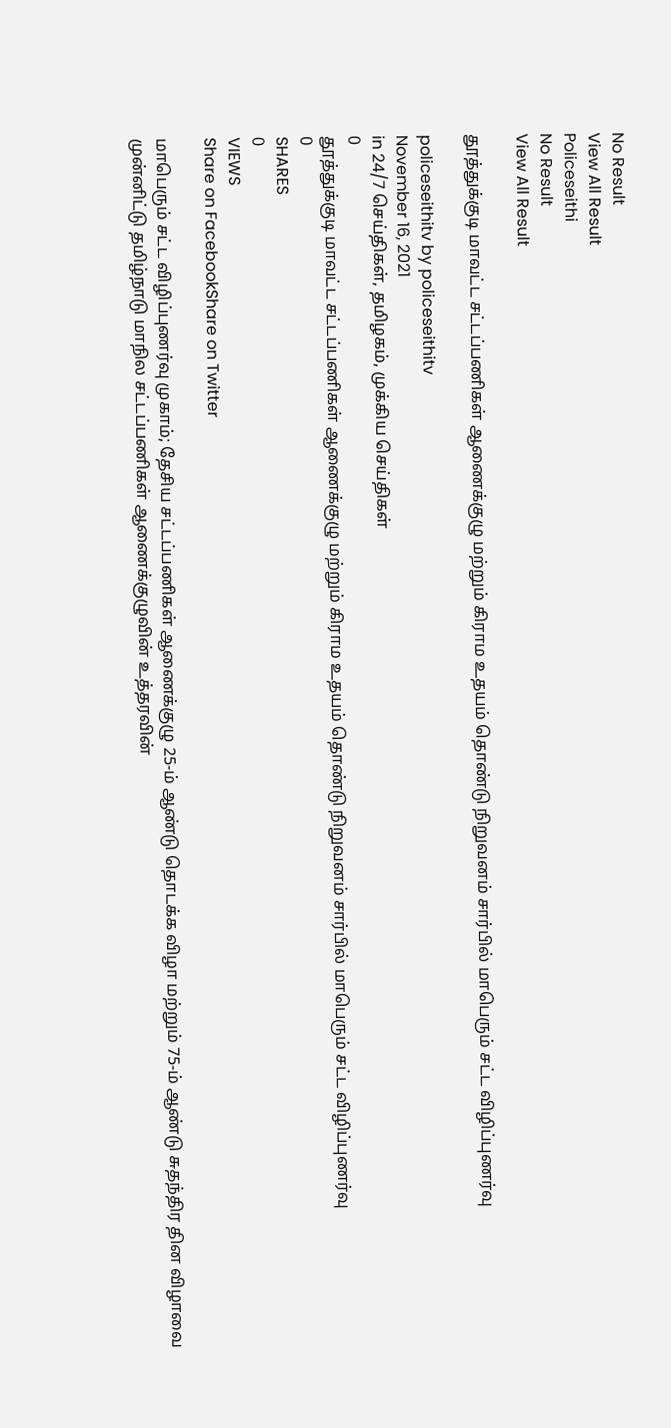No Result
View All Result
Policeseithi
No Result
View All Result

தூத்துக்குடி மாவட்ட சட்டப்பணிகள் ஆணைக்குழு மற்றும் கிராம உதயம் தொண்டு நிறுவனம் சார்பில் மாபெரும் சட்ட விழிப்புணர்வு

policeseithitv by policeseithitv
November 16, 2021
in 24/7 செய்திகள், தமிழகம், முக்கிய செய்திகள்
0
தூத்துக்குடி மாவட்ட சட்டப்பணிகள் ஆணைக்குழு மற்றும் கிராம உதயம் தொண்டு நிறுவனம் சார்பில் மாபெரும் சட்ட விழிப்புணர்வு
0
SHARES
0
VIEWS
Share on FacebookShare on Twitter

மாபெரும் சட்ட விழிப்புணர்வு முகாம்; தேசிய சட்டப்பணிகள் ஆணைக்குழு 25-ம் ஆண்டு தொடக்க விழா மற்றும் 75-ம் ஆண்டு சுதந்திர தின விழாவை முன்னிட்டு தமிழ்நாடு மாநில சட்டப்பணிகள் ஆணைக்குழுவின் உத்தரவின்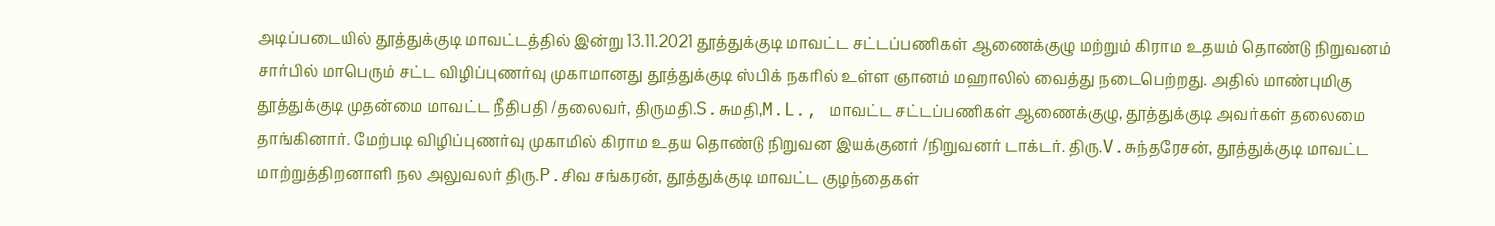அடிப்படையில் தூத்துக்குடி மாவட்டத்தில் இன்று 13.11.2021 தூத்துக்குடி மாவட்ட சட்டப்பணிகள் ஆணைக்குழு மற்றும் கிராம உதயம் தொண்டு நிறுவனம் சார்பில் மாபெரும் சட்ட விழிப்புணர்வு முகாமானது தூத்துக்குடி ஸ்பிக் நகரில் உள்ள ஞானம் மஹாலில் வைத்து நடைபெற்றது. அதில் மாண்புமிகு தூத்துக்குடி முதன்மை மாவட்ட நீதிபதி /தலைவர், திருமதி.S.சுமதி,M.L., மாவட்ட சட்டப்பணிகள் ஆணைக்குழு, தூத்துக்குடி அவர்கள் தலைமை தாங்கினார். மேற்படி விழிப்புணர்வு முகாமில் கிராம உதய தொண்டு நிறுவன இயக்குனர் /நிறுவனர் டாக்டர். திரு.V.சுந்தரேசன், தூத்துக்குடி மாவட்ட மாற்றுத்திறனாளி நல அலுவலர் திரு.P.சிவ சங்கரன், தூத்துக்குடி மாவட்ட குழந்தைகள்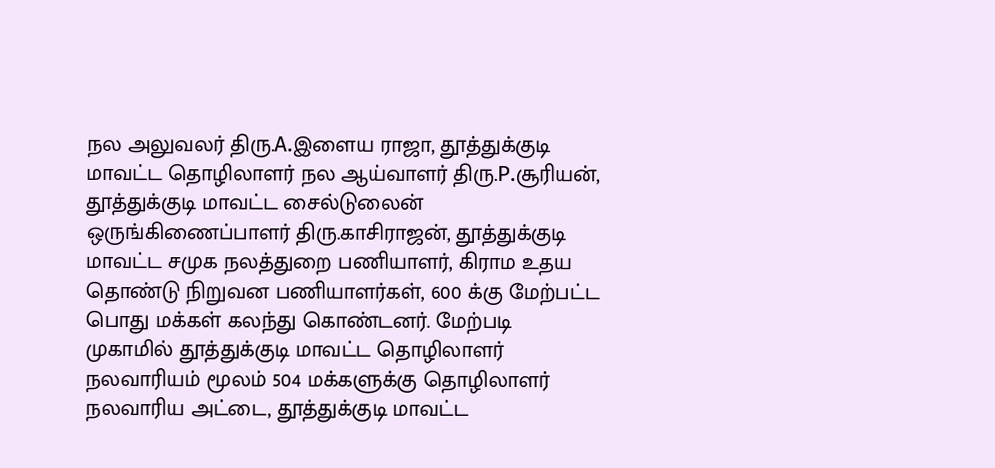நல அலுவலர் திரு.A.இளைய ராஜா, தூத்துக்குடி மாவட்ட தொழிலாளர் நல ஆய்வாளர் திரு.P.சூரியன், தூத்துக்குடி மாவட்ட சைல்டுலைன் ஒருங்கிணைப்பாளர் திரு.காசிராஜன், தூத்துக்குடி மாவட்ட சமுக நலத்துறை பணியாளர், கிராம உதய தொண்டு நிறுவன பணியாளர்கள், 600 க்கு மேற்பட்ட பொது மக்கள் கலந்து கொண்டனர். மேற்படி முகாமில் தூத்துக்குடி மாவட்ட தொழிலாளர் நலவாரியம் மூலம் 504 மக்களுக்கு தொழிலாளர் நலவாரிய அட்டை, தூத்துக்குடி மாவட்ட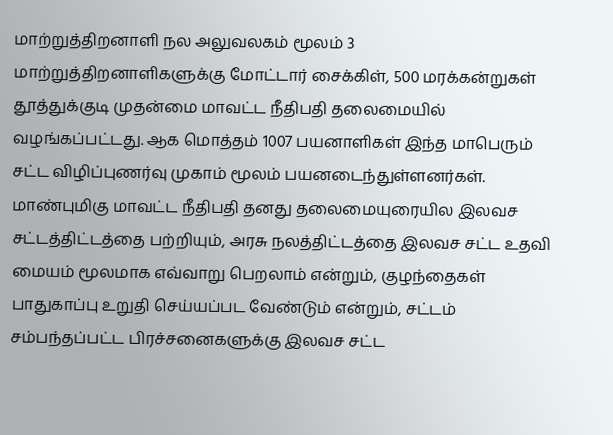மாற்றுத்திறனாளி நல அலுவலகம் மூலம் 3 மாற்றுத்திறனாளிகளுக்கு மோட்டார் சைக்கிள், 500 மரக்கன்றுகள் தூத்துக்குடி முதன்மை மாவட்ட நீதிபதி தலைமையில் வழங்கப்பட்டது. ஆக மொத்தம் 1007 பயனாளிகள் இந்த மாபெரும் சட்ட விழிப்புணர்வு முகாம் மூலம் பயனடைந்துள்ளனர்கள். மாண்புமிகு மாவட்ட நீதிபதி தனது தலைமையுரையில இலவச சட்டத்திட்டத்தை பற்றியும், அரசு நலத்திட்டத்தை இலவச சட்ட உதவி மையம் மூலமாக எவ்வாறு பெறலாம் என்றும், குழந்தைகள் பாதுகாப்பு உறுதி செய்யப்பட வேண்டும் என்றும், சட்டம் சம்பந்தப்பட்ட பிரச்சனைகளுக்கு இலவச சட்ட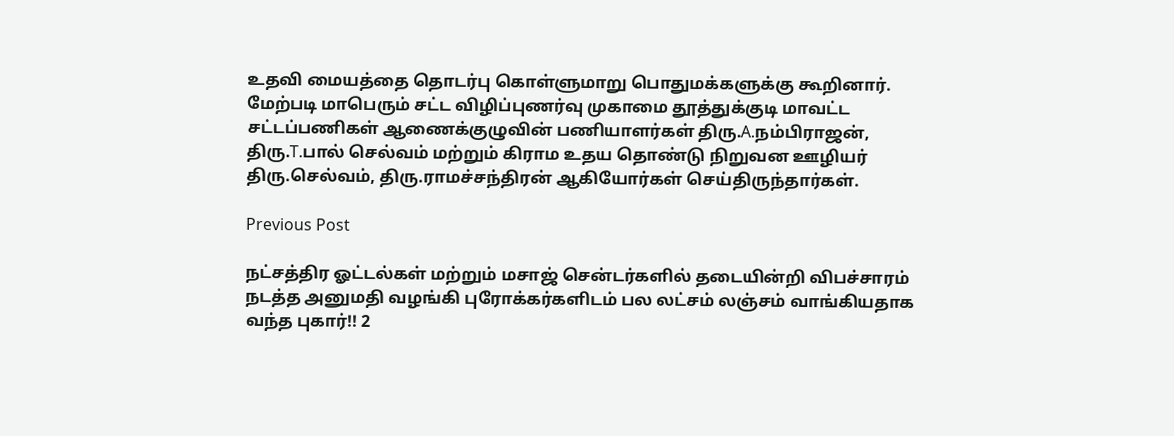உதவி மையத்தை தொடர்பு கொள்ளுமாறு பொதுமக்களுக்கு கூறினார். மேற்படி மாபெரும் சட்ட விழிப்புணர்வு முகாமை தூத்துக்குடி மாவட்ட சட்டப்பணிகள் ஆணைக்குழுவின் பணியாளர்கள் திரு.A.நம்பிராஜன், திரு.T.பால் செல்வம் மற்றும் கிராம உதய தொண்டு நிறுவன ஊழியர் திரு.செல்வம், திரு.ராமச்சந்திரன் ஆகியோர்கள் செய்திருந்தார்கள்.

Previous Post

நட்சத்திர ஓட்டல்கள் மற்றும் மசாஜ் சென்டர்களில் தடையின்றி விபச்சாரம் நடத்த அனுமதி வழங்கி புரோக்கர்களிடம் பல லட்சம் லஞ்சம் வாங்கியதாக வந்த புகார்!! 2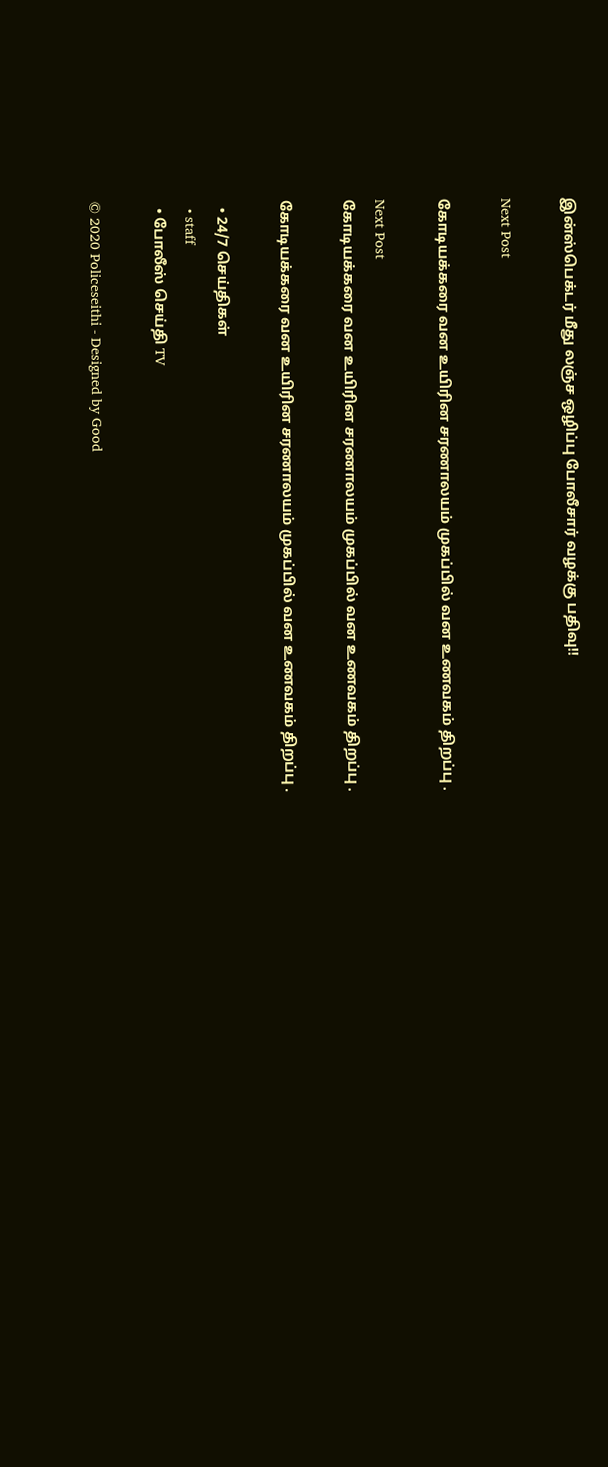இன்ஸ்பெக்டர் மீது லஞ்ச ஒழிப்பு போலீசார் வழக்கு பதிவு!!

Next Post

கோடியக்கரை வன உயிரின சரணாலயம் முகப்பில் வன உணவகம் திறப்பு .

Next Post
கோடியக்கரை வன உயிரின சரணாலயம் முகப்பில் வன உணவகம் திறப்பு .

கோடியக்கரை வன உயிரின சரணாலயம் முகப்பில் வன உணவகம் திறப்பு .

  • 24/7 செய்திகள்
  • staff
  • போலீஸ் செய்தி TV

© 2020 Policeseithi - Designed by Good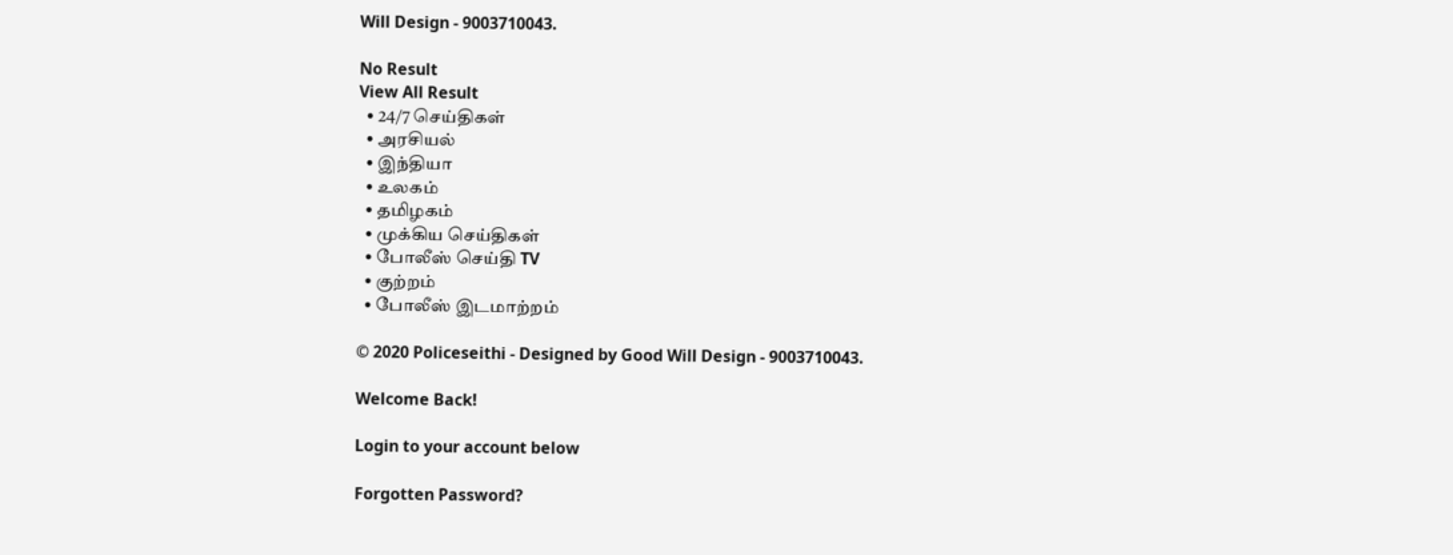Will Design - 9003710043.

No Result
View All Result
  • 24/7 செய்திகள்
  • அரசியல்
  • இந்தியா
  • உலகம்
  • தமிழகம்
  • முக்கிய செய்திகள்
  • போலீஸ் செய்தி TV
  • குற்றம்
  • போலீஸ் இடமாற்றம்

© 2020 Policeseithi - Designed by Good Will Design - 9003710043.

Welcome Back!

Login to your account below

Forgotten Password?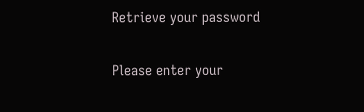Retrieve your password

Please enter your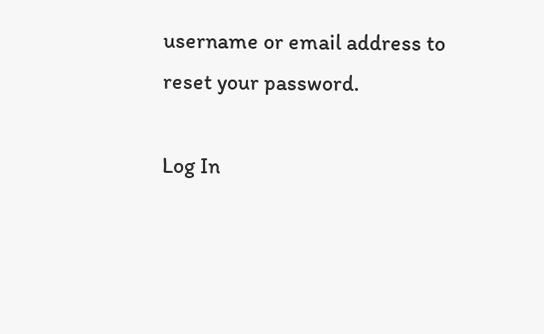username or email address to reset your password.

Log In